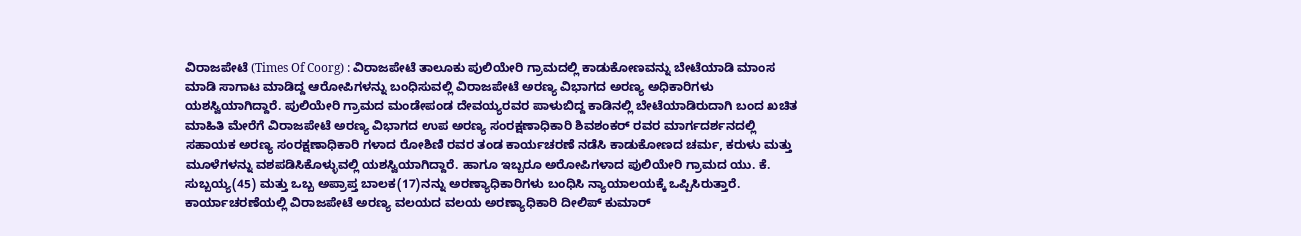ವಿರಾಜಪೇಟೆ (Times Of Coorg) : ವಿರಾಜಪೇಟೆ ತಾಲೂಕು ಪುಲಿಯೇರಿ ಗ್ರಾಮದಲ್ಲಿ ಕಾಡುಕೋಣವನ್ನು ಬೇಟೆಯಾಡಿ ಮಾಂಸ ಮಾಡಿ ಸಾಗಾಟ ಮಾಡಿದ್ದ ಆರೋಪಿಗಳನ್ನು ಬಂಧಿಸುವಲ್ಲಿ ವಿರಾಜಪೇಟೆ ಅರಣ್ಯ ವಿಭಾಗದ ಅರಣ್ಯ ಅಧಿಕಾರಿಗಳು ಯಶಸ್ವಿಯಾಗಿದ್ದಾರೆ. ಪುಲಿಯೇರಿ ಗ್ರಾಮದ ಮಂಡೇಪಂಡ ದೇವಯ್ಯರವರ ಪಾಳುಬಿದ್ದ ಕಾಡಿನಲ್ಲಿ ಬೇಟೆಯಾಡಿರುದಾಗಿ ಬಂದ ಖಚಿತ ಮಾಹಿತಿ ಮೇರೆಗೆ ವಿರಾಜಪೇಟೆ ಅರಣ್ಯ ವಿಭಾಗದ ಉಪ ಅರಣ್ಯ ಸಂರಕ್ಷಣಾಧಿಕಾರಿ ಶಿವಶಂಕರ್ ರವರ ಮಾರ್ಗದರ್ಶನದಲ್ಲಿ ಸಹಾಯಕ ಅರಣ್ಯ ಸಂರಕ್ಷಣಾಧಿಕಾರಿ ಗಳಾದ ರೋಶಿಣಿ ರವರ ತಂಡ ಕಾರ್ಯಚರಣೆ ನಡೆಸಿ ಕಾಡುಕೋಣದ ಚರ್ಮ, ಕರುಳು ಮತ್ತು ಮೂಳೆಗಳನ್ನು ವಶಪಡಿಸಿಕೊಳ್ಳುವಲ್ಲಿ ಯಶಸ್ವಿಯಾಗಿದ್ದಾರೆ. ಹಾಗೂ ಇಬ್ಬರೂ ಅರೋಪಿಗಳಾದ ಪುಲಿಯೇರಿ ಗ್ರಾಮದ ಯು. ಕೆ. ಸುಬ್ಬಯ್ಯ(45) ಮತ್ತು ಒಬ್ಬ ಅಪ್ರಾಪ್ತ ಬಾಲಕ(17)ನನ್ನು ಅರಣ್ಯಾಧಿಕಾರಿಗಳು ಬಂಧಿಸಿ ನ್ಯಾಯಾಲಯಕ್ಕೆ ಒಪ್ಪಿಸಿರುತ್ತಾರೆ. ಕಾರ್ಯಾಚರಣೆಯಲ್ಲಿ ವಿರಾಜಪೇಟೆ ಅರಣ್ಯ ವಲಯದ ವಲಯ ಅರಣ್ಯಾಧಿಕಾರಿ ದೀಲಿಪ್ ಕುಮಾರ್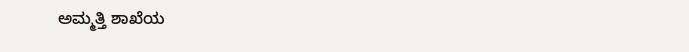ಅಮ್ಮತ್ತಿ ಶಾಖೆಯ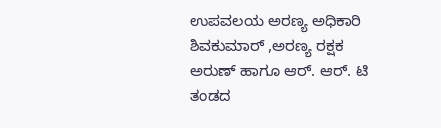ಉಪವಲಯ ಅರಣ್ಯ ಅಧಿಕಾರಿ ಶಿವಕುಮಾರ್ ,ಅರಣ್ಯ ರಕ್ಷಕ ಅರುಣ್ ಹಾಗೂ ಆರ್. ಆರ್. ಟಿ ತಂಡದ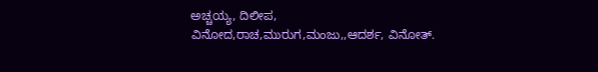ಅಚ್ಚಯ್ಯ, ದಿಲೀಪ, ವಿನೋದ,ರಾಚ,ಮುರುಗ,ಮಂಜು,,ಆದರ್ಶ, ವಿನೋತ್.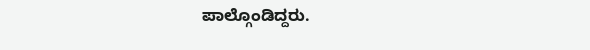ಪಾಲ್ಗೊಂಡಿದ್ದರು.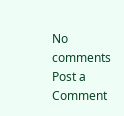No comments
Post a Comment